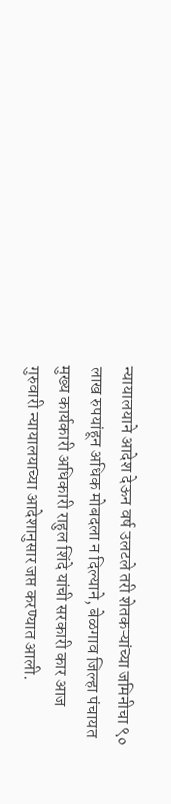न्यायालयाने आदेश देऊन वर्ष उलटले तरी शेतकऱ्यांच्या जमिनीचा ९० लाख रुपयांहून अधिक मोबदला न दिल्याने, बेळगाव जिल्हा पंचायत मुख्य कार्यकारी अधिकारी राहुल शिंदे यांची सरकारी कार आज गुरुवारी न्यायालयाच्या आदेशानुसार जप्त करण्यात आली.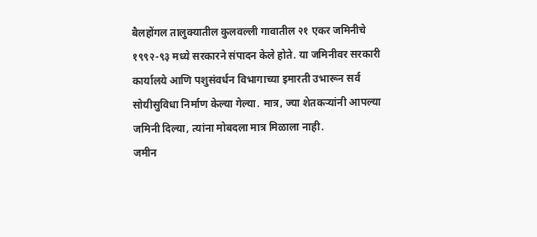बैलहोंगल तालुक्यातील कुलवल्ली गावातील २१ एकर जमिनीचे १९९२-९३ मध्ये सरकारने संपादन केले होते. या जमिनीवर सरकारी कार्यालये आणि पशुसंवर्धन विभागाच्या इमारती उभारून सर्व सोयीसुविधा निर्माण केल्या गेल्या. मात्र, ज्या शेतकऱ्यांनी आपल्या जमिनी दिल्या, त्यांना मोबदला मात्र मिळाला नाही.
जमीन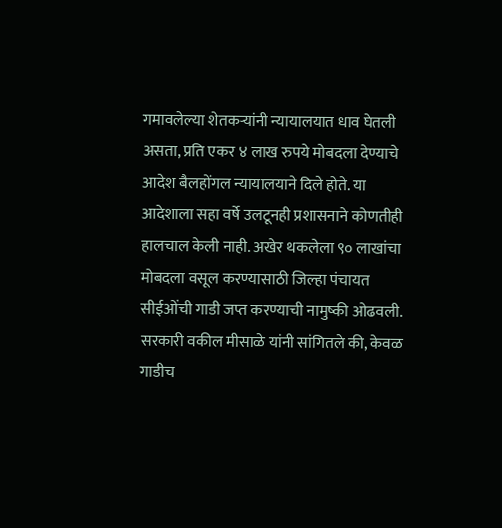गमावलेल्या शेतकऱ्यांनी न्यायालयात धाव घेतली असता, प्रति एकर ४ लाख रुपये मोबदला देण्याचे आदेश बैलहोंगल न्यायालयाने दिले होते. या आदेशाला सहा वर्षे उलटूनही प्रशासनाने कोणतीही हालचाल केली नाही. अखेर थकलेला ९० लाखांचा मोबदला वसूल करण्यासाठी जिल्हा पंचायत सीईओंची गाडी जप्त करण्याची नामुष्की ओढवली.
सरकारी वकील मीसाळे यांनी सांगितले की, केवळ गाडीच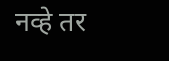नव्हे तर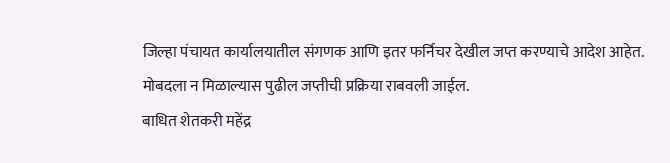जिल्हा पंचायत कार्यालयातील संगणक आणि इतर फर्निचर देखील जप्त करण्याचे आदेश आहेत. मोबदला न मिळाल्यास पुढील जप्तीची प्रक्रिया राबवली जाईल.
बाधित शेतकरी महेंद्र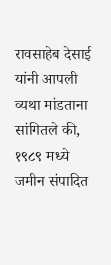रावसाहेब देसाई यांनी आपली व्यथा मांडताना सांगितले की, १९८९ मध्ये जमीन संपादित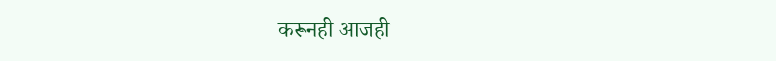करूनही आजही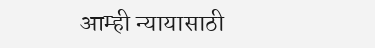आम्ही न्यायासाठी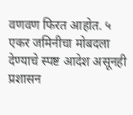वणवण फिरत आहोत. ५ एकर जमिनीचा मोबदला देण्याचे स्पष्ट आदेश असूनही प्रशासन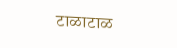टाळाटाळ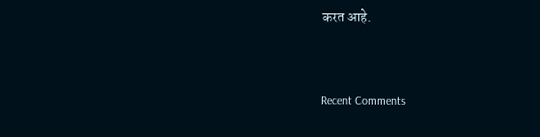करत आहे.


Recent Comments